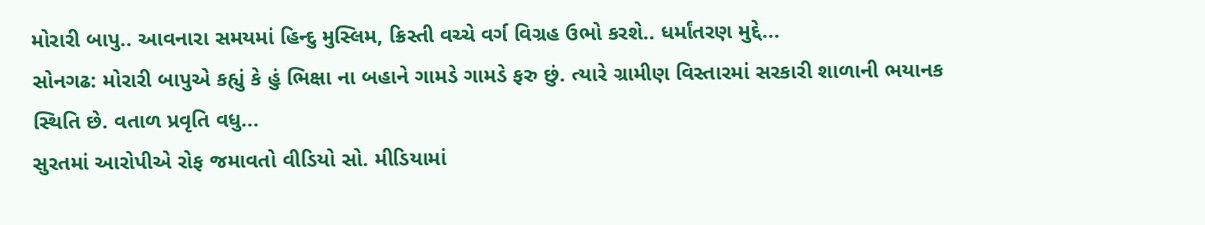મોરારી બાપુ.. આવનારા સમયમાં હિન્દુ મુસ્લિમ, ક્રિસ્તી વચ્ચે વર્ગ વિગ્રહ ઉભો કરશે.. ધર્માંતરણ મુદ્દે...
સોનગઢ: મોરારી બાપુએ કહ્યું કે હું ભિક્ષા ના બહાને ગામડે ગામડે ફરુ છું. ત્યારે ગ્રામીણ વિસ્તારમાં સરકારી શાળાની ભયાનક સ્થિતિ છે. વતાળ પ્રવૃતિ વધુ...
સુરતમાં આરોપીએ રોફ જમાવતો વીડિયો સો. મીડિયામાં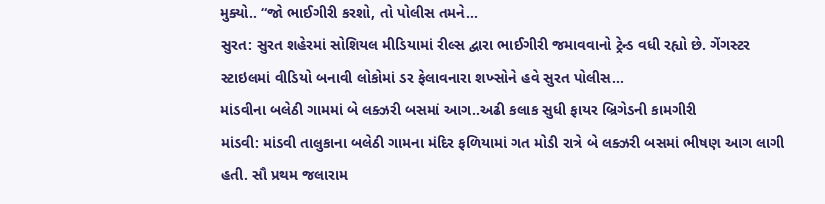મુક્યો.. “જો ભાઈગીરી કરશો, તો પોલીસ તમને...
સુરત: સુરત શહેરમાં સોશિયલ મીડિયામાં રીલ્સ દ્વારા ભાઈગીરી જમાવવાનો ટ્રેન્ડ વધી રહ્યો છે. ગેંગસ્ટર સ્ટાઇલમાં વીડિયો બનાવી લોકોમાં ડર ફેલાવનારા શખ્સોને હવે સુરત પોલીસ...
માંડવીના બલેઠી ગામમાં બે લક્ઝરી બસમાં આગ..અઢી કલાક સુધી ફાયર બ્રિગેડની કામગીરી
માંડવી: માંડવી તાલુકાના બલેઠી ગામના મંદિર ફળિયામાં ગત મોડી રાત્રે બે લક્ઝરી બસમાં ભીષણ આગ લાગી હતી. સૌ પ્રથમ જલારામ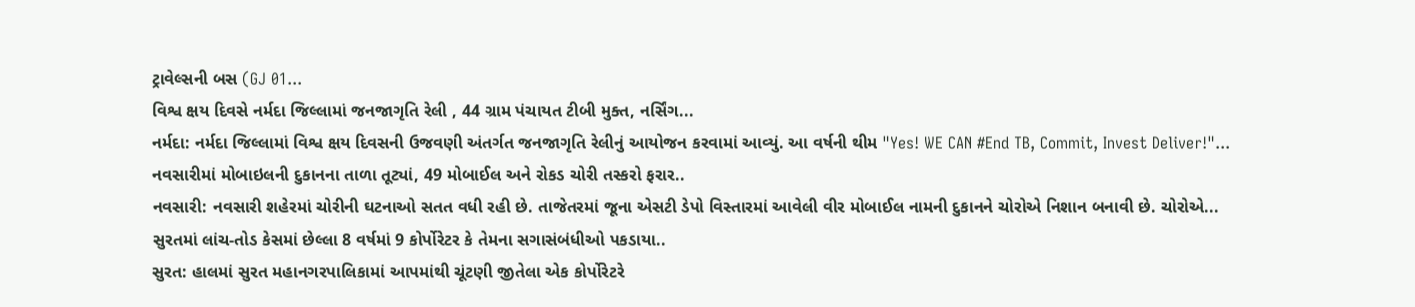ટ્રાવેલ્સની બસ (GJ 01...
વિશ્વ ક્ષય દિવસે નર્મદા જિલ્લામાં જનજાગૃતિ રેલી , 44 ગ્રામ પંચાયત ટીબી મુક્ત, નર્સિંગ...
નર્મદા: નર્મદા જિલ્લામાં વિશ્વ ક્ષય દિવસની ઉજવણી અંતર્ગત જનજાગૃતિ રેલીનું આયોજન કરવામાં આવ્યું. આ વર્ષની થીમ "Yes! WE CAN #End TB, Commit, Invest Deliver!"...
નવસારીમાં મોબાઇલની દુકાનના તાળા તૂટ્યાં, 49 મોબાઈલ અને રોકડ ચોરી તસ્કરો ફરાર..
નવસારી: નવસારી શહેરમાં ચોરીની ઘટનાઓ સતત વધી રહી છે. તાજેતરમાં જૂના એસટી ડેપો વિસ્તારમાં આવેલી વીર મોબાઈલ નામની દુકાનને ચોરોએ નિશાન બનાવી છે. ચોરોએ...
સુરતમાં લાંચ-તોડ કેસમાં છેલ્લા 8 વર્ષમાં 9 કોર્પોરેટર કે તેમના સગાસંબંધીઓ પકડાયા..
સુરત: હાલમાં સુરત મહાનગરપાલિકામાં આપમાંથી ચૂંટણી જીતેલા એક કોર્પોરેટરે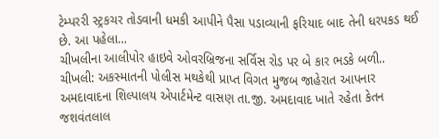ટેમ્પરરી સ્ટ્રકચર તોડવાની ધમકી આપીને પૈસા પડાવ્યાની ફરિયાદ બાદ તેની ધરપકડ થઈ છે. આ પહેલા...
ચીખલીના આલીપોર હાઇવે ઓવરબ્રિજના સર્વિસ રોડ પર બે કાર ભડકે બળી..
ચીખલી: અકસ્માતની પોલીસ મથકેથી પ્રાપ્ત વિગત મુજબ જાહેરાત આપનાર અમદાવાદના શિલ્પાલય એપાર્ટમેન્ટ વાસણ તા.જી. અમદાવાદ ખાતે રહેતા કેતન જશવંતલાલ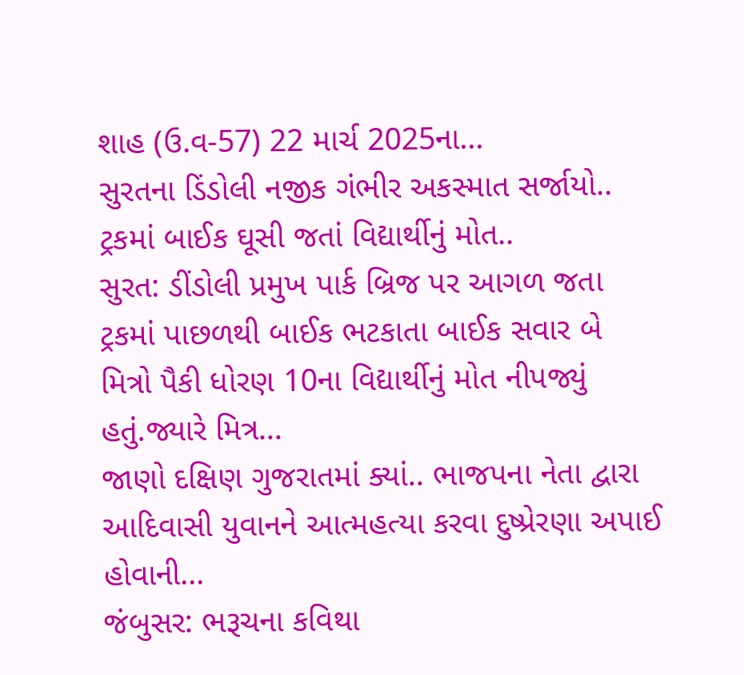શાહ (ઉ.વ-57) 22 માર્ચ 2025ના...
સુરતના ડિંડોલી નજીક ગંભીર અકસ્માત સર્જાયો.. ટ્રકમાં બાઈક ઘૂસી જતાં વિદ્યાર્થીનું મોત..
સુરત: ડીંડોલી પ્રમુખ પાર્ક બ્રિજ પર આગળ જતા ટ્રકમાં પાછળથી બાઈક ભટકાતા બાઈક સવાર બે મિત્રો પૈકી ધોરણ 10ના વિદ્યાર્થીનું મોત નીપજ્યું હતું.જ્યારે મિત્ર...
જાણો દક્ષિણ ગુજરાતમાં ક્યાં.. ભાજપના નેતા દ્વારા આદિવાસી યુવાનને આત્મહત્યા કરવા દુષ્પ્રેરણા અપાઈ હોવાની...
જંબુસર: ભરૂચના કવિથા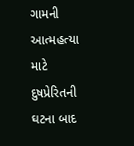ગામની આત્મહત્યા માટે દુષપ્રેરિતની ઘટના બાદ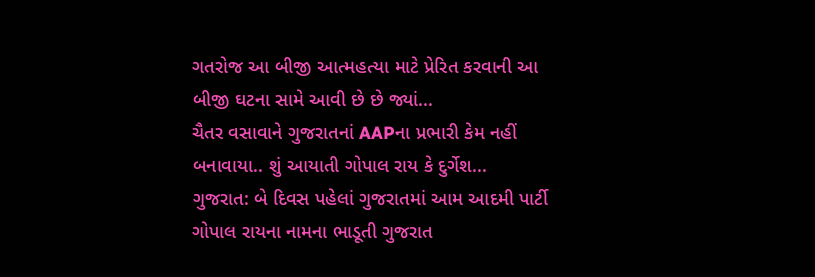ગતરોજ આ બીજી આત્મહત્યા માટે પ્રેરિત કરવાની આ બીજી ઘટના સામે આવી છે છે જ્યાં...
ચૈતર વસાવાને ગુજરાતનાં AAPના પ્રભારી કેમ નહીં બનાવાયા.. શું આયાતી ગોપાલ રાય કે દુર્ગેશ...
ગુજરાત: બે દિવસ પહેલાં ગુજરાતમાં આમ આદમી પાર્ટી ગોપાલ રાયના નામના ભાડૂતી ગુજરાત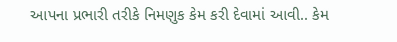આપના પ્રભારી તરીકે નિમણુક કેમ કરી દેવામાં આવી.. કેમ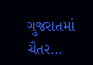ગુજરાતમાં ચૈતર...